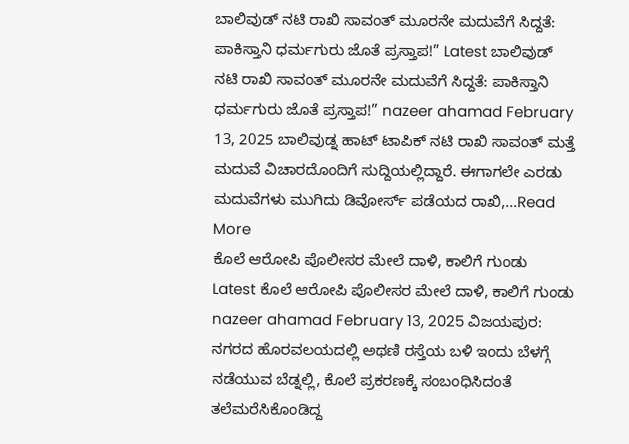ಬಾಲಿವುಡ್ ನಟಿ ರಾಖಿ ಸಾವಂತ್ ಮೂರನೇ ಮದುವೆಗೆ ಸಿದ್ದತೆ: ಪಾಕಿಸ್ತಾನಿ ಧರ್ಮಗುರು ಜೊತೆ ಪ್ರಸ್ತಾಪ!” Latest ಬಾಲಿವುಡ್ ನಟಿ ರಾಖಿ ಸಾವಂತ್ ಮೂರನೇ ಮದುವೆಗೆ ಸಿದ್ದತೆ: ಪಾಕಿಸ್ತಾನಿ ಧರ್ಮಗುರು ಜೊತೆ ಪ್ರಸ್ತಾಪ!” nazeer ahamad February 13, 2025 ಬಾಲಿವುಡ್ನ ಹಾಟ್ ಟಾಪಿಕ್ ನಟಿ ರಾಖಿ ಸಾವಂತ್ ಮತ್ತೆ ಮದುವೆ ವಿಚಾರದೊಂದಿಗೆ ಸುದ್ದಿಯಲ್ಲಿದ್ದಾರೆ. ಈಗಾಗಲೇ ಎರಡು ಮದುವೆಗಳು ಮುಗಿದು ಡಿವೋರ್ಸ್ ಪಡೆಯದ ರಾಖಿ,...Read More
ಕೊಲೆ ಆರೋಪಿ ಪೊಲೀಸರ ಮೇಲೆ ದಾಳಿ, ಕಾಲಿಗೆ ಗುಂಡು Latest ಕೊಲೆ ಆರೋಪಿ ಪೊಲೀಸರ ಮೇಲೆ ದಾಳಿ, ಕಾಲಿಗೆ ಗುಂಡು nazeer ahamad February 13, 2025 ವಿಜಯಪುರ: ನಗರದ ಹೊರವಲಯದಲ್ಲಿ ಅಥಣಿ ರಸ್ತೆಯ ಬಳಿ ಇಂದು ಬೆಳಗ್ಗೆ ನಡೆಯುವ ಬೆಡ್ನಲ್ಲಿ, ಕೊಲೆ ಪ್ರಕರಣಕ್ಕೆ ಸಂಬಂಧಿಸಿದಂತೆ ತಲೆಮರೆಸಿಕೊಂಡಿದ್ದ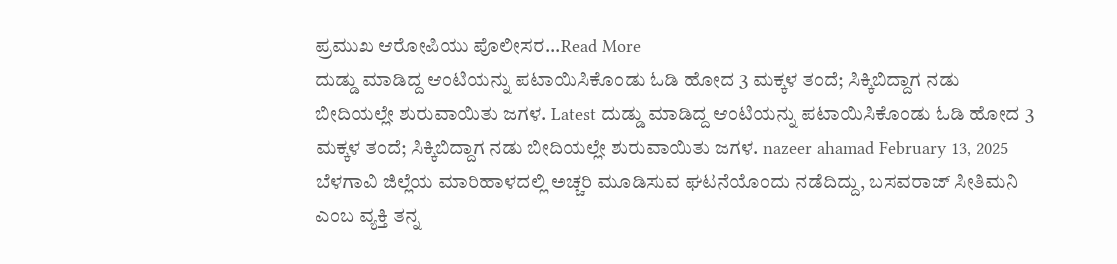ಪ್ರಮುಖ ಆರೋಪಿಯು ಪೊಲೀಸರ...Read More
ದುಡ್ಡು ಮಾಡಿದ್ದ ಆಂಟಿಯನ್ನು ಪಟಾಯಿಸಿಕೊಂಡು ಓಡಿ ಹೋದ 3 ಮಕ್ಕಳ ತಂದೆ; ಸಿಕ್ಕಿಬಿದ್ದಾಗ ನಡು ಬೀದಿಯಲ್ಲೇ ಶುರುವಾಯಿತು ಜಗಳ. Latest ದುಡ್ಡು ಮಾಡಿದ್ದ ಆಂಟಿಯನ್ನು ಪಟಾಯಿಸಿಕೊಂಡು ಓಡಿ ಹೋದ 3 ಮಕ್ಕಳ ತಂದೆ; ಸಿಕ್ಕಿಬಿದ್ದಾಗ ನಡು ಬೀದಿಯಲ್ಲೇ ಶುರುವಾಯಿತು ಜಗಳ. nazeer ahamad February 13, 2025 ಬೆಳಗಾವಿ ಜಿಲ್ಲೆಯ ಮಾರಿಹಾಳದಲ್ಲಿ ಅಚ್ಚರಿ ಮೂಡಿಸುವ ಘಟನೆಯೊಂದು ನಡೆದಿದ್ದು, ಬಸವರಾಜ್ ಸೀತಿಮನಿ ಎಂಬ ವ್ಯಕ್ತಿ ತನ್ನ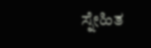ಸ್ನೇಹಿತ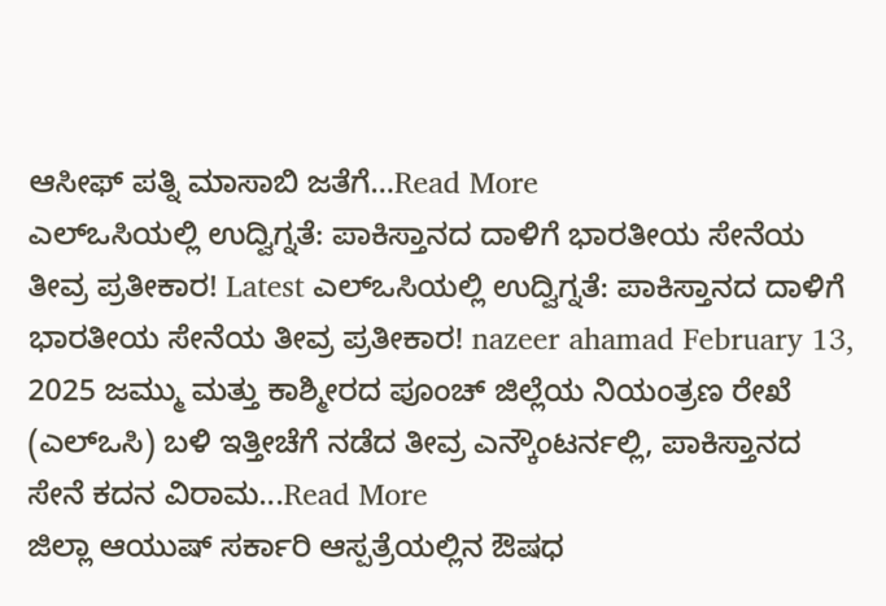ಆಸೀಫ್ ಪತ್ನಿ ಮಾಸಾಬಿ ಜತೆಗೆ...Read More
ಎಲ್ಒಸಿಯಲ್ಲಿ ಉದ್ವಿಗ್ನತೆ: ಪಾಕಿಸ್ತಾನದ ದಾಳಿಗೆ ಭಾರತೀಯ ಸೇನೆಯ ತೀವ್ರ ಪ್ರತೀಕಾರ! Latest ಎಲ್ಒಸಿಯಲ್ಲಿ ಉದ್ವಿಗ್ನತೆ: ಪಾಕಿಸ್ತಾನದ ದಾಳಿಗೆ ಭಾರತೀಯ ಸೇನೆಯ ತೀವ್ರ ಪ್ರತೀಕಾರ! nazeer ahamad February 13, 2025 ಜಮ್ಮು ಮತ್ತು ಕಾಶ್ಮೀರದ ಪೂಂಚ್ ಜಿಲ್ಲೆಯ ನಿಯಂತ್ರಣ ರೇಖೆ (ಎಲ್ಒಸಿ) ಬಳಿ ಇತ್ತೀಚೆಗೆ ನಡೆದ ತೀವ್ರ ಎನ್ಕೌಂಟರ್ನಲ್ಲಿ, ಪಾಕಿಸ್ತಾನದ ಸೇನೆ ಕದನ ವಿರಾಮ...Read More
ಜಿಲ್ಲಾ ಆಯುಷ್ ಸರ್ಕಾರಿ ಆಸ್ಪತ್ರೆಯಲ್ಲಿನ ಔಷಧ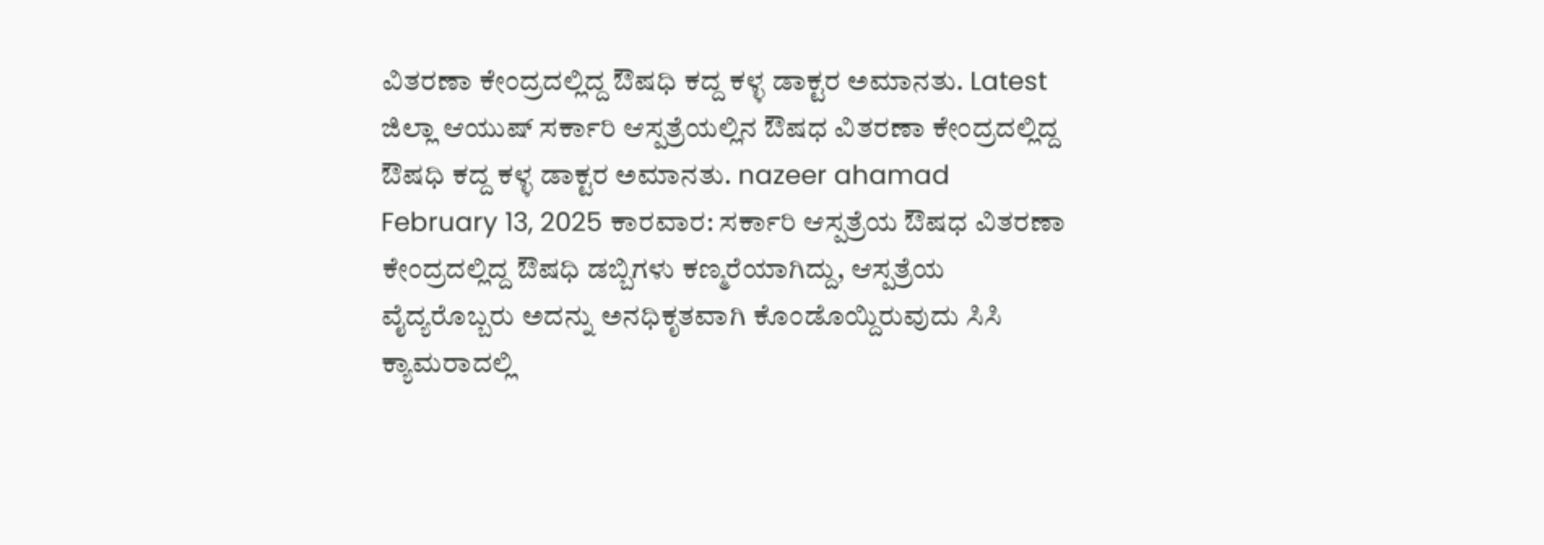ವಿತರಣಾ ಕೇಂದ್ರದಲ್ಲಿದ್ದ ಔಷಧಿ ಕದ್ದ ಕಳ್ಳ ಡಾಕ್ಟರ ಅಮಾನತು. Latest ಜಿಲ್ಲಾ ಆಯುಷ್ ಸರ್ಕಾರಿ ಆಸ್ಪತ್ರೆಯಲ್ಲಿನ ಔಷಧ ವಿತರಣಾ ಕೇಂದ್ರದಲ್ಲಿದ್ದ ಔಷಧಿ ಕದ್ದ ಕಳ್ಳ ಡಾಕ್ಟರ ಅಮಾನತು. nazeer ahamad February 13, 2025 ಕಾರವಾರ: ಸರ್ಕಾರಿ ಆಸ್ಪತ್ರೆಯ ಔಷಧ ವಿತರಣಾ ಕೇಂದ್ರದಲ್ಲಿದ್ದ ಔಷಧಿ ಡಬ್ಬಿಗಳು ಕಣ್ಮರೆಯಾಗಿದ್ದು, ಆಸ್ಪತ್ರೆಯ ವೈದ್ಯರೊಬ್ಬರು ಅದನ್ನು ಅನಧಿಕೃತವಾಗಿ ಕೊಂಡೊಯ್ದಿರುವುದು ಸಿಸಿ ಕ್ಯಾಮರಾದಲ್ಲಿ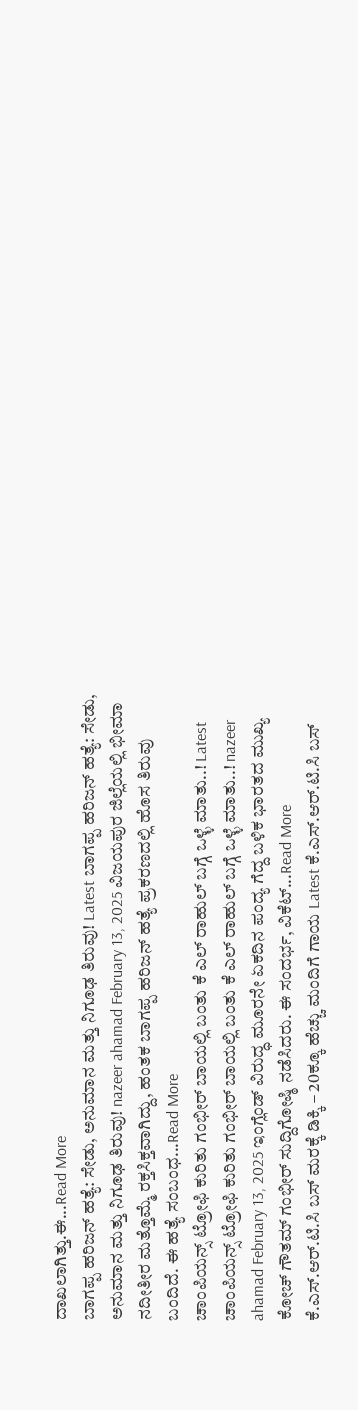ದಾಖಲಾಗಿತ್ತು.ಈ...Read More
ಬಾಗಪ್ಪ ಹರಿಜನ್ ಹತ್ಯೆ: ಸೇಡು, ಅನುಮಾನ ಮತ್ತು ನಿಗೂಢ ತಿರುವು! Latest ಬಾಗಪ್ಪ ಹರಿಜನ್ ಹತ್ಯೆ: ಸೇಡು, ಅನುಮಾನ ಮತ್ತು ನಿಗೂಢ ತಿರುವು! nazeer ahamad February 13, 2025 ವಿಜಯಪುರ ಜಿಲ್ಲೆಯಲ್ಲಿ ಭೀಮಾ ನದೀತೀರ ಮತ್ತೊಮ್ಮೆ ರಕ್ತಸಿಕ್ತವಾಗಿದ್ದು, ಹಂತಕ ಬಾಗಪ್ಪ ಹರಿಜನ್ ಹತ್ಯೆ ಪ್ರಕರಣದಲ್ಲಿ ಹೊಸ ತಿರುವು ಬಂದಿದೆ. ಈ ಹತ್ಯೆ ಸಂಬಂಧ...Read More
ಚಾಂಪಿಯನ್ಸ್ ಟ್ರೋಫಿ ಕುರಿತು ಗಂಭೀರ್ ಬಾಯಲ್ಲಿ ಬಂತು ಕೆ ಎಲ್ ರಾಹುಲ್ ಬಗ್ಗೆ ಒಳ್ಳೆ ಮಾತು..! Latest ಚಾಂಪಿಯನ್ಸ್ ಟ್ರೋಫಿ ಕುರಿತು ಗಂಭೀರ್ ಬಾಯಲ್ಲಿ ಬಂತು ಕೆ ಎಲ್ ರಾಹುಲ್ ಬಗ್ಗೆ ಒಳ್ಳೆ ಮಾತು..! nazeer ahamad February 13, 2025 ಇಂಗ್ಲೆಂಡ್ ವಿರುದ್ಧ ಮೂರನೇ ಏಕದಿನ ಪಂದ್ಯ ಗೆದ್ದ ಬಳಿಕ ಭಾರತದ ಮುಖ್ಯ ಕೋಚ್ ಗೌತಮ್ ಗಂಭೀರ್ ಸುದ್ದಿಗೋಷ್ಠಿ ನಡೆಸಿದರು. ಈ ಸಂದರ್ಭ, ವಿಕೆಟ್...Read More
ಕೆ.ಎಸ್.ಆರ್.ಟಿ.ಸಿ ಬಸ್ ಮರಕ್ಕೆ ಡಿಕ್ಕಿ – 20ಕ್ಕೂ ಹೆಚ್ಚು ಮಂದಿಗೆ ಗಾಯ Latest ಕೆ.ಎಸ್.ಆರ್.ಟಿ.ಸಿ ಬಸ್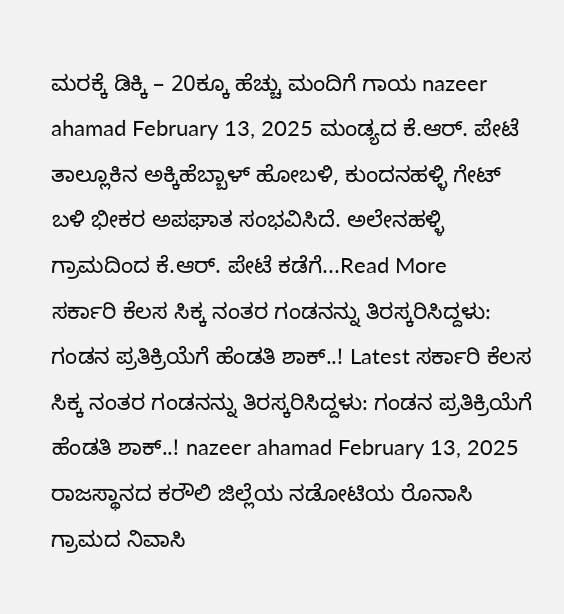ಮರಕ್ಕೆ ಡಿಕ್ಕಿ – 20ಕ್ಕೂ ಹೆಚ್ಚು ಮಂದಿಗೆ ಗಾಯ nazeer ahamad February 13, 2025 ಮಂಡ್ಯದ ಕೆ.ಆರ್. ಪೇಟೆ ತಾಲ್ಲೂಕಿನ ಅಕ್ಕಿಹೆಬ್ಬಾಳ್ ಹೋಬಳಿ, ಕುಂದನಹಳ್ಳಿ ಗೇಟ್ ಬಳಿ ಭೀಕರ ಅಪಘಾತ ಸಂಭವಿಸಿದೆ. ಅಲೇನಹಳ್ಳಿ ಗ್ರಾಮದಿಂದ ಕೆ.ಆರ್. ಪೇಟೆ ಕಡೆಗೆ...Read More
ಸರ್ಕಾರಿ ಕೆಲಸ ಸಿಕ್ಕ ನಂತರ ಗಂಡನನ್ನು ತಿರಸ್ಕರಿಸಿದ್ದಳು: ಗಂಡನ ಪ್ರತಿಕ್ರಿಯೆಗೆ ಹೆಂಡತಿ ಶಾಕ್..! Latest ಸರ್ಕಾರಿ ಕೆಲಸ ಸಿಕ್ಕ ನಂತರ ಗಂಡನನ್ನು ತಿರಸ್ಕರಿಸಿದ್ದಳು: ಗಂಡನ ಪ್ರತಿಕ್ರಿಯೆಗೆ ಹೆಂಡತಿ ಶಾಕ್..! nazeer ahamad February 13, 2025 ರಾಜಸ್ಥಾನದ ಕರೌಲಿ ಜಿಲ್ಲೆಯ ನಡೋಟಿಯ ರೊನಾಸಿ ಗ್ರಾಮದ ನಿವಾಸಿ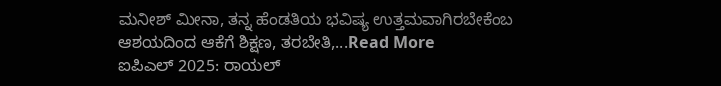ಮನೀಶ್ ಮೀನಾ, ತನ್ನ ಹೆಂಡತಿಯ ಭವಿಷ್ಯ ಉತ್ತಮವಾಗಿರಬೇಕೆಂಬ ಆಶಯದಿಂದ ಆಕೆಗೆ ಶಿಕ್ಷಣ, ತರಬೇತಿ,...Read More
ಐಪಿಎಲ್ 2025: ರಾಯಲ್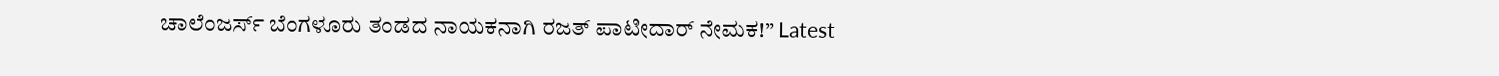ಚಾಲೆಂಜರ್ಸ್ ಬೆಂಗಳೂರು ತಂಡದ ನಾಯಕನಾಗಿ ರಜತ್ ಪಾಟೀದಾರ್ ನೇಮಕ!” Latest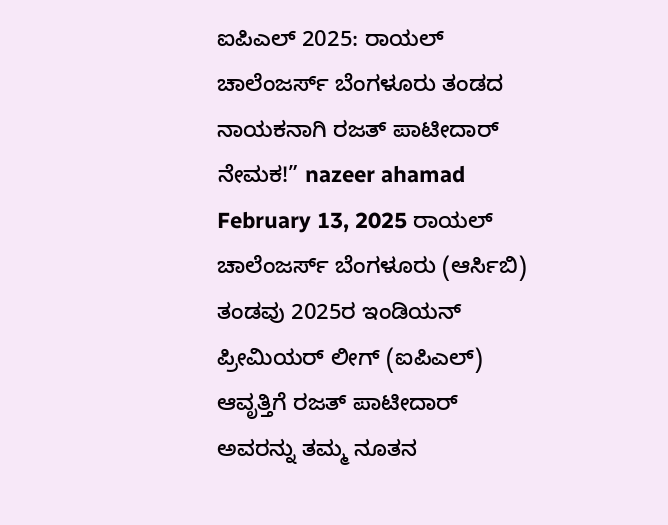ಐಪಿಎಲ್ 2025: ರಾಯಲ್ ಚಾಲೆಂಜರ್ಸ್ ಬೆಂಗಳೂರು ತಂಡದ ನಾಯಕನಾಗಿ ರಜತ್ ಪಾಟೀದಾರ್ ನೇಮಕ!” nazeer ahamad February 13, 2025 ರಾಯಲ್ ಚಾಲೆಂಜರ್ಸ್ ಬೆಂಗಳೂರು (ಆರ್ಸಿಬಿ) ತಂಡವು 2025ರ ಇಂಡಿಯನ್ ಪ್ರೀಮಿಯರ್ ಲೀಗ್ (ಐಪಿಎಲ್) ಆವೃತ್ತಿಗೆ ರಜತ್ ಪಾಟೀದಾರ್ ಅವರನ್ನು ತಮ್ಮ ನೂತನ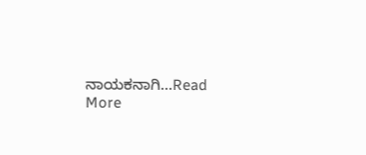ನಾಯಕನಾಗಿ...Read More